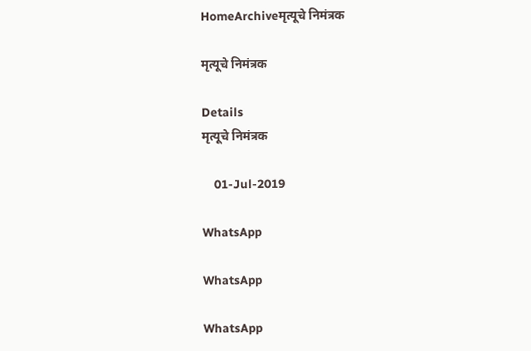HomeArchiveमृत्यूचे निमंत्रक

मृत्यूचे निमंत्रक

Details
मृत्यूचे निमंत्रक

    01-Jul-2019

WhatsApp

WhatsApp

WhatsApp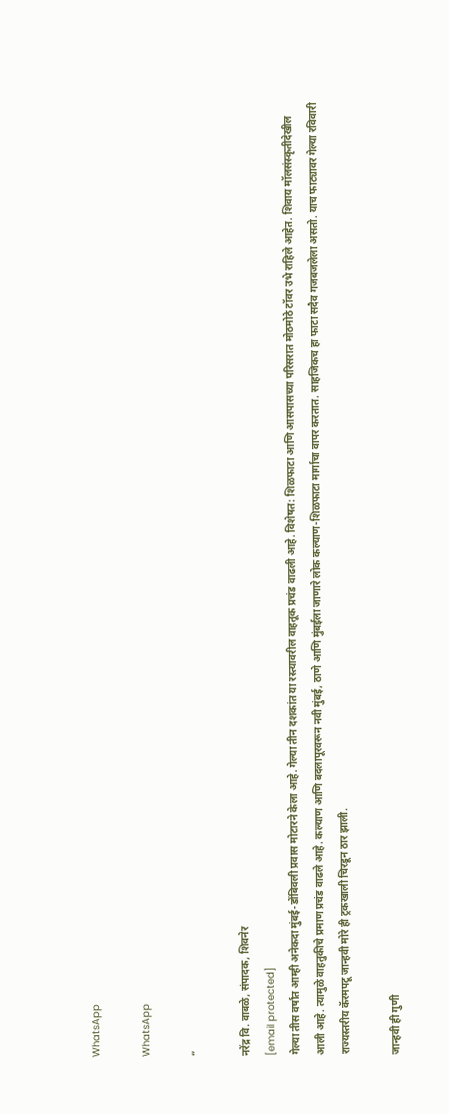WhatsApp

WhatsApp

”

नरेंद्र वि. वाबळे, संपादक, शिवनेर
[email protected]
गेल्या तीस वर्षांत आम्ही अनेकदा मुंबई-डोंबिवली प्रवास मोटारने केला आहे. गेल्या तीन दशकांत या रस्त्यावरील वाहतूक प्रचंड वाढली आहे. विशेषत: शिळफाटा आणि आसपासच्या परिसरात मोठमोठे टॉवर उभे राहिले आहेत. शिवाय मॉलसंस्कृतीदेखील आली आहे. त्यामुळे वाहतुकीचे प्रमाण प्रचंड वाढले आहे. कल्याण आणि बदलापूरवरून नवी मुंबई, ठाणे आणि मुंबईला जाणारे लोक कल्याण-शिळफाटा मार्गाचा वापर करतात. साहजिकच हा फाटा सदैव गजबजलेला असतो. याच फाट्यावर गेल्या रविवारी राज्यस्तरीय कॅरमपटू जान्हवी मोरे ही ट्रकखाली चिरडून ठार झाली.

जान्हवी ही गुणी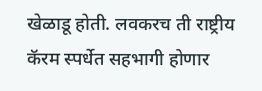खेळाडू होती. लवकरच ती राष्ट्रीय कॅरम स्पर्धेत सहभागी होणार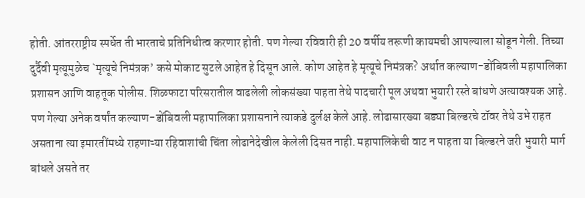होती. आंतरराष्ट्रीय स्पर्धेत ती भारताचे प्रतिनिधीत्व करणार होती. पण गेल्या रविवारी ही 20 वर्षीय तरूणी कायमची आपल्याला सोडून गेली. तिच्या दुर्दैवी मृत्यूमुळेच `मृत्यूचे निमंत्रक’ कसे मोकाट सुटले आहेत हे दिसून आले. कोण आहेत हे मृत्यूचे निमंत्रक? अर्थात कल्याण-डोंबिवली महापालिका प्रशासन आणि वाहतूक पोलीस. शिळफाटा परिसरातील वाढलेली लोकसंख्या पाहता तेथे पादचारी पूल अथवा भुयारी रस्ते बांधणे अत्यावश्यक आहे. पण गेल्या अनेक वर्षांत कल्याण-डोंबिवली महापालिका प्रशासनाने त्याकडे दुर्लक्ष केले आहे. लोढासारख्या बड्या बिल्डरचे टॉवर तेथे उभे राहत असताना त्या इमारतींमध्ये राहणाऱ्या रहिवाशांची चिंता लोढानेदेखील केलेली दिसत नाही. महापालिकेची वाट न पाहता या बिल्डरने जरी भुयारी मार्ग बांधले असते तर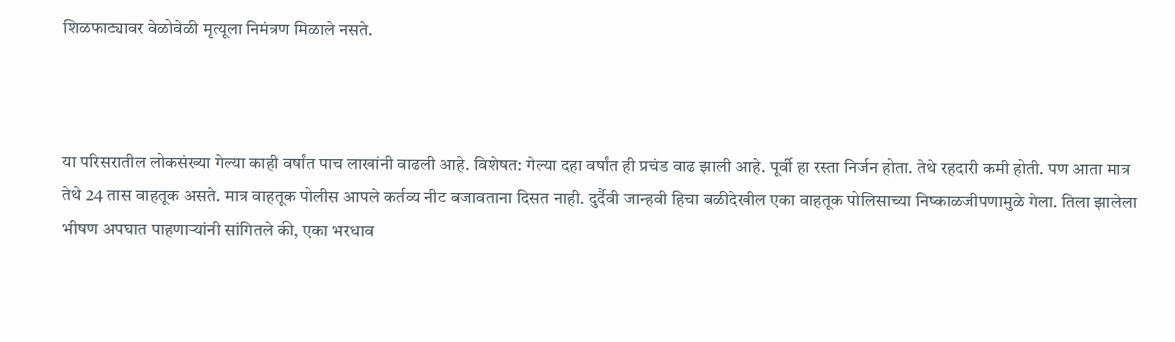शिळफाट्यावर वेळोवेळी मृत्यूला निमंत्रण मिळाले नसते.



या परिसरातील लोकसंख्या गेल्या काही वर्षांत पाच लाखांनी वाढली आहे. विशेषत: गेल्या दहा वर्षांत ही प्रचंड वाढ झाली आहे. पूर्वी हा रस्ता निर्जन होता. तेथे रहदारी कमी होती. पण आता मात्र तेथे 24 तास वाहतूक असते. मात्र वाहतूक पोलीस आपले कर्तव्य नीट बजावताना दिसत नाही. दुर्दैवी जान्हवी हिचा बळीदेखील एका वाहतूक पोलिसाच्या निष्काळजीपणामुळे गेला. तिला झालेला भीषण अपघात पाहणाऱ्यांनी सांगितले की, एका भरधाव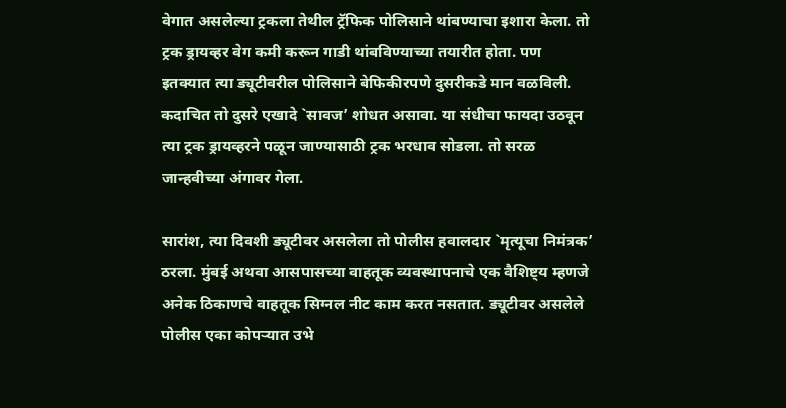वेगात असलेल्या ट्रकला तेथील ट्रॅफिक पोलिसाने थांबण्याचा इशारा केला. तो ट्रक ड्रायव्हर वेग कमी करून गाडी थांबविण्याच्या तयारीत होता. पण इतक्यात त्या ड्यूटीवरील पोलिसाने बेफिकीरपणे दुसरीकडे मान वळविली. कदाचित तो दुसरे एखादे `सावज’ शोधत असावा. या संधीचा फायदा उठवून त्या ट्रक ड्रायव्हरने पळून जाण्यासाठी ट्रक भरधाव सोडला. तो सरळ जान्हवीच्या अंगावर गेला.

सारांश, त्या दिवशी ड्यूटीवर असलेला तो पोलीस हवालदार `मृत्यूचा निमंत्रक’ ठरला. मुंबई अथवा आसपासच्या वाहतूक व्यवस्थापनाचे एक वैशिष्ट्य म्हणजे अनेक ठिकाणचे वाहतूक सिग्नल नीट काम करत नसतात. ड्यूटीवर असलेले पोलीस एका कोपऱ्यात उभे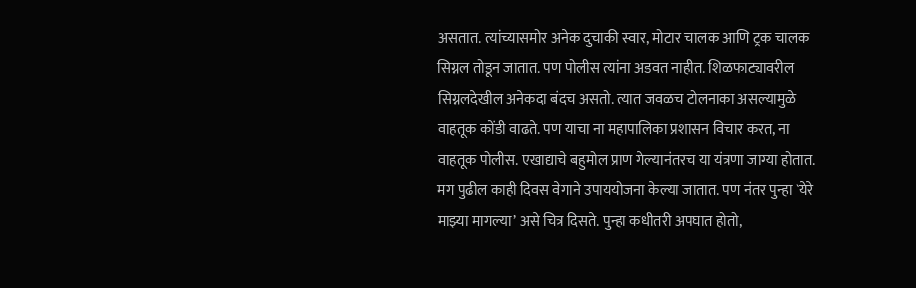असतात. त्यांच्यासमोर अनेक दुचाकी स्वार, मोटार चालक आणि ट्रक चालक सिग्नल तोडून जातात. पण पोलीस त्यांना अडवत नाहीत. शिळफाट्यावरील सिग्नलदेखील अनेकदा बंदच असतो. त्यात जवळच टोलनाका असल्यामुळे वाहतूक कोंडी वाढते. पण याचा ना महापालिका प्रशासन विचार करत, ना वाहतूक पोलीस. एखाद्याचे बहुमोल प्राण गेल्यानंतरच या यंत्रणा जाग्या होतात. मग पुढील काही दिवस वेगाने उपाययोजना केल्या जातात. पण नंतर पुन्हा `येरे माझ्या मागल्या’ असे चित्र दिसते. पुन्हा कधीतरी अपघात होतो,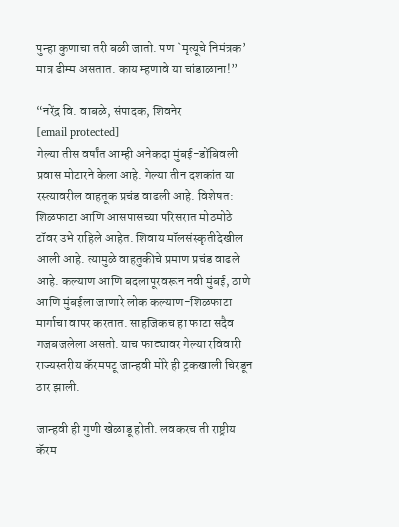पुन्हा कुणाचा तरी बळी जातो. पण `मृत्यूचे निमंत्रक’ मात्र ढीम्म असतात. काय म्हणावे या चांडाळाना!”

“नरेंद्र वि. वाबळे, संपादक, शिवनेर
[email protected]
गेल्या तीस वर्षांत आम्ही अनेकदा मुंबई-डोंबिवली प्रवास मोटारने केला आहे. गेल्या तीन दशकांत या रस्त्यावरील वाहतूक प्रचंड वाढली आहे. विशेषत: शिळफाटा आणि आसपासच्या परिसरात मोठमोठे टॉवर उभे राहिले आहेत. शिवाय मॉलसंस्कृतीदेखील आली आहे. त्यामुळे वाहतुकीचे प्रमाण प्रचंड वाढले आहे. कल्याण आणि बदलापूरवरून नवी मुंबई, ठाणे आणि मुंबईला जाणारे लोक कल्याण-शिळफाटा मार्गाचा वापर करतात. साहजिकच हा फाटा सदैव गजबजलेला असतो. याच फाट्यावर गेल्या रविवारी राज्यस्तरीय कॅरमपटू जान्हवी मोरे ही ट्रकखाली चिरडून ठार झाली.

जान्हवी ही गुणी खेळाडू होती. लवकरच ती राष्ट्रीय कॅरम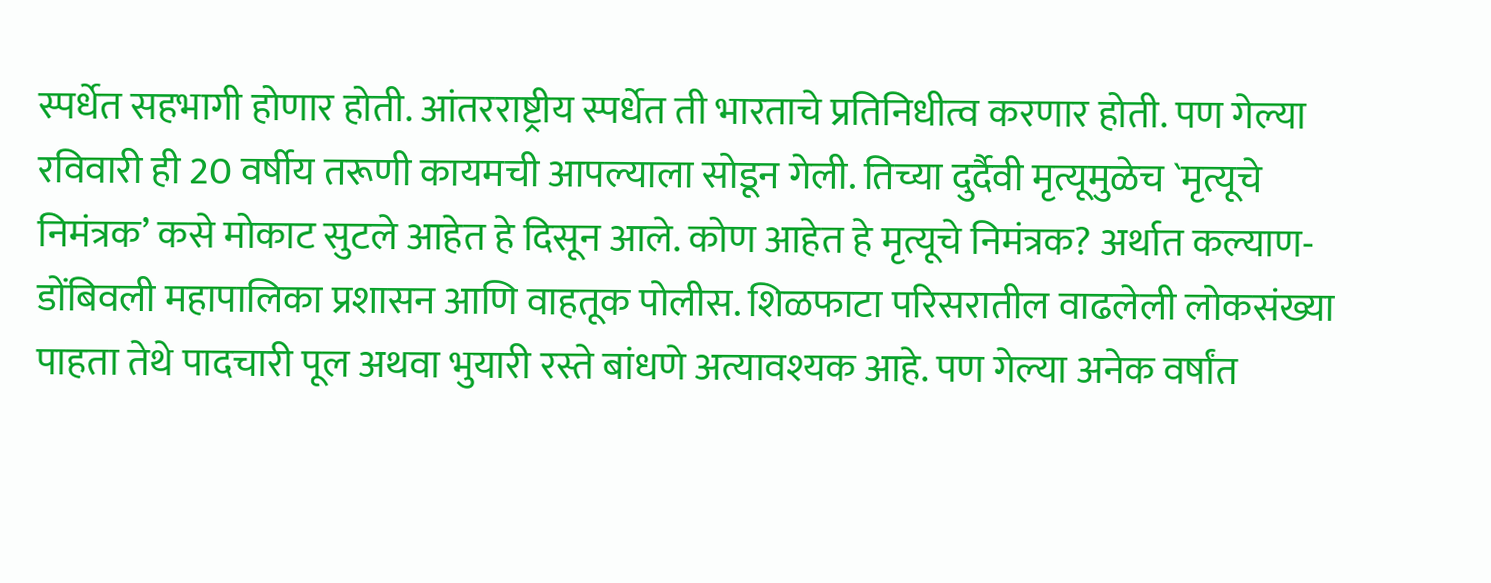स्पर्धेत सहभागी होणार होती. आंतरराष्ट्रीय स्पर्धेत ती भारताचे प्रतिनिधीत्व करणार होती. पण गेल्या रविवारी ही 20 वर्षीय तरूणी कायमची आपल्याला सोडून गेली. तिच्या दुर्दैवी मृत्यूमुळेच `मृत्यूचे निमंत्रक’ कसे मोकाट सुटले आहेत हे दिसून आले. कोण आहेत हे मृत्यूचे निमंत्रक? अर्थात कल्याण-डोंबिवली महापालिका प्रशासन आणि वाहतूक पोलीस. शिळफाटा परिसरातील वाढलेली लोकसंख्या पाहता तेथे पादचारी पूल अथवा भुयारी रस्ते बांधणे अत्यावश्यक आहे. पण गेल्या अनेक वर्षांत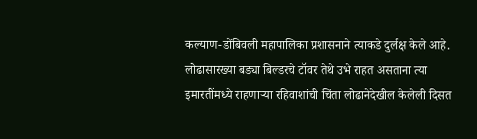कल्याण-डोंबिवली महापालिका प्रशासनाने त्याकडे दुर्लक्ष केले आहे. लोढासारख्या बड्या बिल्डरचे टॉवर तेथे उभे राहत असताना त्या इमारतींमध्ये राहणाऱ्या रहिवाशांची चिंता लोढानेदेखील केलेली दिसत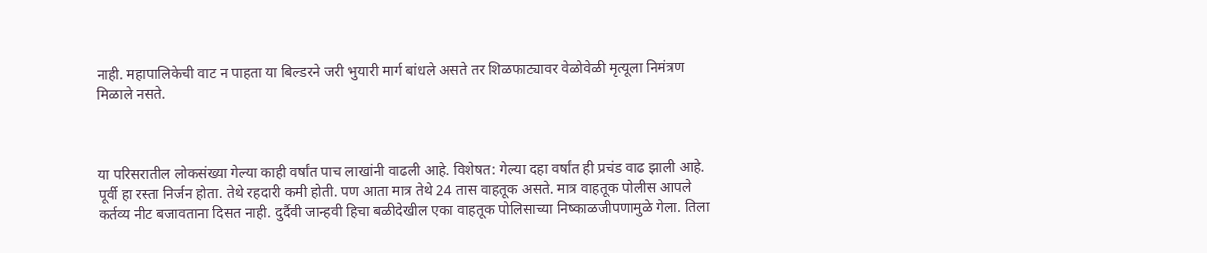नाही. महापालिकेची वाट न पाहता या बिल्डरने जरी भुयारी मार्ग बांधले असते तर शिळफाट्यावर वेळोवेळी मृत्यूला निमंत्रण मिळाले नसते.



या परिसरातील लोकसंख्या गेल्या काही वर्षांत पाच लाखांनी वाढली आहे. विशेषत: गेल्या दहा वर्षांत ही प्रचंड वाढ झाली आहे. पूर्वी हा रस्ता निर्जन होता. तेथे रहदारी कमी होती. पण आता मात्र तेथे 24 तास वाहतूक असते. मात्र वाहतूक पोलीस आपले कर्तव्य नीट बजावताना दिसत नाही. दुर्दैवी जान्हवी हिचा बळीदेखील एका वाहतूक पोलिसाच्या निष्काळजीपणामुळे गेला. तिला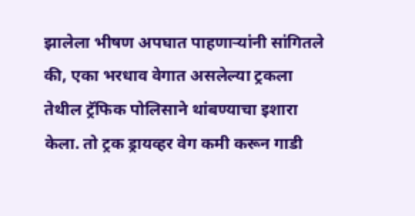झालेला भीषण अपघात पाहणाऱ्यांनी सांगितले की, एका भरधाव वेगात असलेल्या ट्रकला तेथील ट्रॅफिक पोलिसाने थांबण्याचा इशारा केला. तो ट्रक ड्रायव्हर वेग कमी करून गाडी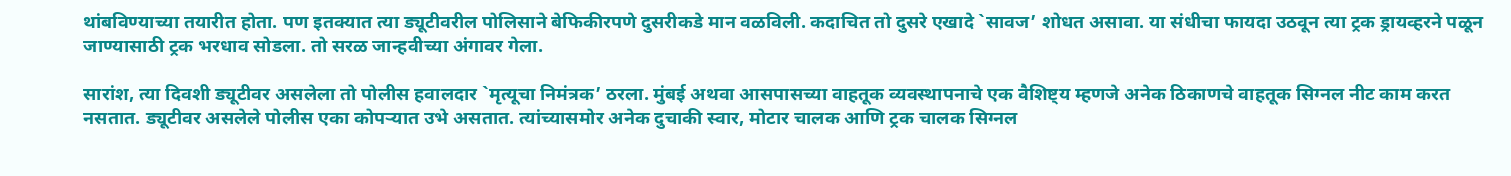थांबविण्याच्या तयारीत होता. पण इतक्यात त्या ड्यूटीवरील पोलिसाने बेफिकीरपणे दुसरीकडे मान वळविली. कदाचित तो दुसरे एखादे `सावज’ शोधत असावा. या संधीचा फायदा उठवून त्या ट्रक ड्रायव्हरने पळून जाण्यासाठी ट्रक भरधाव सोडला. तो सरळ जान्हवीच्या अंगावर गेला.

सारांश, त्या दिवशी ड्यूटीवर असलेला तो पोलीस हवालदार `मृत्यूचा निमंत्रक’ ठरला. मुंबई अथवा आसपासच्या वाहतूक व्यवस्थापनाचे एक वैशिष्ट्य म्हणजे अनेक ठिकाणचे वाहतूक सिग्नल नीट काम करत नसतात. ड्यूटीवर असलेले पोलीस एका कोपऱ्यात उभे असतात. त्यांच्यासमोर अनेक दुचाकी स्वार, मोटार चालक आणि ट्रक चालक सिग्नल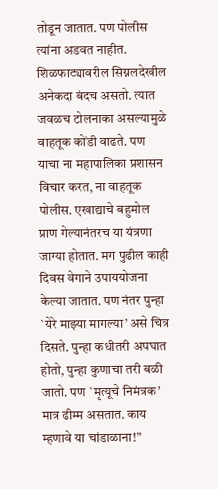तोडून जातात. पण पोलीस त्यांना अडवत नाहीत. शिळफाट्यावरील सिग्नलदेखील अनेकदा बंदच असतो. त्यात जवळच टोलनाका असल्यामुळे वाहतूक कोंडी वाढते. पण याचा ना महापालिका प्रशासन विचार करत, ना वाहतूक पोलीस. एखाद्याचे बहुमोल प्राण गेल्यानंतरच या यंत्रणा जाग्या होतात. मग पुढील काही दिवस वेगाने उपाययोजना केल्या जातात. पण नंतर पुन्हा `येरे माझ्या मागल्या’ असे चित्र दिसते. पुन्हा कधीतरी अपघात होतो, पुन्हा कुणाचा तरी बळी जातो. पण `मृत्यूचे निमंत्रक’ मात्र ढीम्म असतात. काय म्हणावे या चांडाळाना!”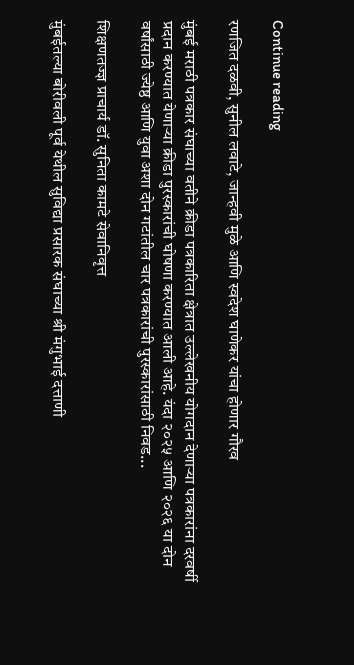Continue reading

रणजित दळवी, सुनील लवाटे, जान्हवी मुळे आणि स्वदेश घाणेकर यांचा होणार गौरव

मुंबई मराठी पत्रकार संघाच्या वतीने क्रीडा पत्रकारिता क्षेत्रात उल्लेखनीय योगदान देणार्‍या पत्रकारांना दरवर्षी प्रदान करण्यात येणार्‍या क्रीडा पुरस्कारांची घोषणा करण्यात आली आहे. यंदा २०२५ आणि २०२६ या दोन वर्षांसाठी ज्येष्ठ आणि युवा अशा दोन गटांतील चार पत्रकारांची पुरस्कारांसाठी निवड...

शिक्षणतज्ज्ञ प्राचार्य डॉ. सुनिता कामटे सेवानिवृत्त

मुंबईतल्या बोरीवली पूर्व येथील सुविद्या प्रसारक संघाच्या श्री मंगुभाई दत्ताणी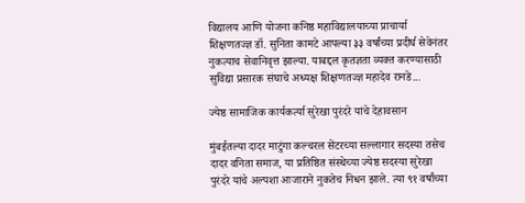विद्यालय आणि योजना कनिष्ठ महाविद्यालयाच्या प्राचार्या शिक्षणतज्ज्ञ डॉ. सुनिता कामटे आपल्या ३३ वर्षांच्या प्रदीर्घ सेवेनंतर नुकत्याच सेवानिवृत्त झाल्या. याबद्दल कृतज्ञता व्यक्त करण्यासाठी सुविद्या प्रसारक संघाचे अध्यक्ष शिक्षणतज्ज्ञ महादेव रानडे...

ज्येष्ठ सामाजिक कार्यकर्त्या सुरेखा पुरंदरे यांचे देहावसान

मुंबईतल्या दादर माटुंगा कल्चरल सेंटरच्या सल्लागार सदस्या तसेच दादर वनिता समाज, या प्रतिष्ठित संस्थेच्या ज्येष्ठ सदस्या सुरेखा पुरंदरे यांचे अल्पशा आजाराने नुकतेच निधन झाले. त्या ९१ वर्षांच्या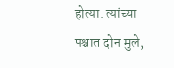होत्या. त्यांच्या पश्चात दोन मुले,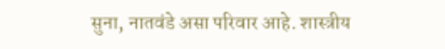सुना, नातवंडे असा परिवार आहे. शास्त्रीय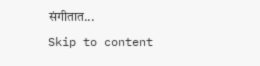संगीतात...
Skip to content